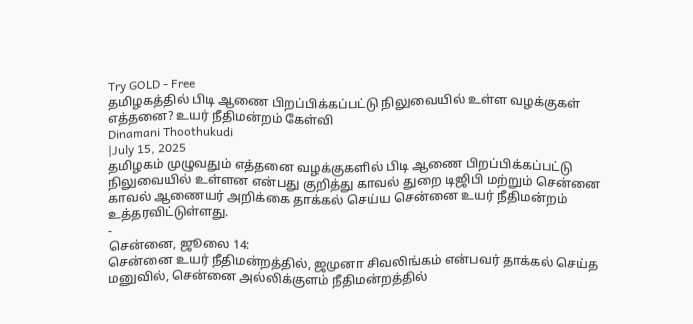Try GOLD - Free
தமிழகத்தில் பிடி ஆணை பிறப்பிக்கப்பட்டு நிலுவையில் உள்ள வழக்குகள் எத்தனை? உயர் நீதிமன்றம் கேள்வி
Dinamani Thoothukudi
|July 15, 2025
தமிழகம் முழுவதும் எத்தனை வழக்குகளில் பிடி ஆணை பிறப்பிக்கப்பட்டு நிலுவையில் உள்ளன என்பது குறித்து காவல் துறை டிஜிபி மற்றும் சென்னை காவல் ஆணையர் அறிக்கை தாக்கல் செய்ய சென்னை உயர் நீதிமன்றம் உத்தரவிட்டுள்ளது.
-
சென்னை, ஜூலை 14:
சென்னை உயர் நீதிமன்றத்தில், ஜமுனா சிவலிங்கம் என்பவர் தாக்கல் செய்த மனுவில், சென்னை அல்லிக்குளம் நீதிமன்றத்தில்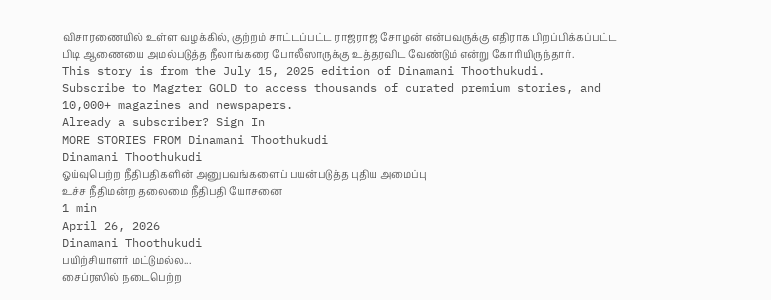விசாரணையில் உள்ள வழக்கில், குற்றம் சாட்டப்பட்ட ராஜராஜ சோழன் என்பவருக்கு எதிராக பிறப்பிக்கப்பட்ட பிடி ஆணையை அமல்படுத்த நீலாங்கரை போலீஸாருக்கு உத்தரவிட வேண்டும் என்று கோரியிருந்தார்.
This story is from the July 15, 2025 edition of Dinamani Thoothukudi.
Subscribe to Magzter GOLD to access thousands of curated premium stories, and 10,000+ magazines and newspapers.
Already a subscriber? Sign In
MORE STORIES FROM Dinamani Thoothukudi
Dinamani Thoothukudi
ஓய்வுபெற்ற நீதிபதிகளின் அனுபவங்களைப் பயன்படுத்த புதிய அமைப்பு
உச்ச நீதிமன்ற தலைமை நீதிபதி யோசனை
1 min
April 26, 2026
Dinamani Thoothukudi
பயிற்சியாளர் மட்டுமல்ல...
சைப்ரஸில் நடைபெற்ற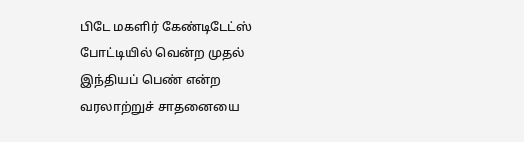பிடே மகளிர் கேண்டிடேட்ஸ் போட்டியில் வென்ற முதல் இந்தியப் பெண் என்ற வரலாற்றுச் சாதனையை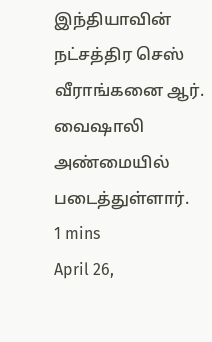இந்தியாவின் நட்சத்திர செஸ் வீராங்கனை ஆர். வைஷாலி அண்மையில் படைத்துள்ளார்.
1 mins
April 26,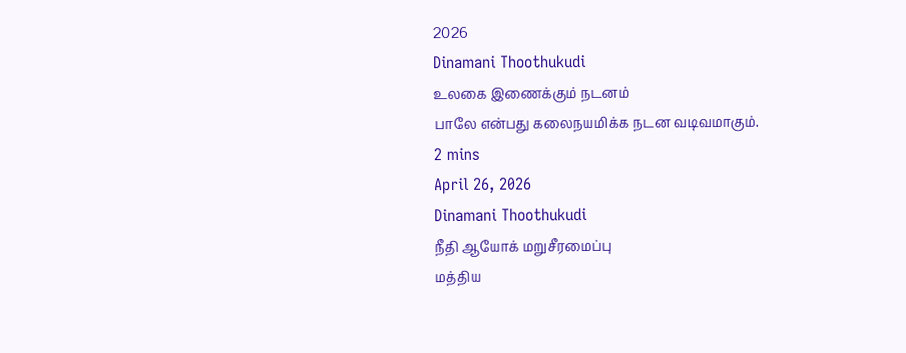2026
Dinamani Thoothukudi
உலகை இணைக்கும் நடனம்
பாலே என்பது கலைநயமிக்க நடன வடிவமாகும்.
2 mins
April 26, 2026
Dinamani Thoothukudi
நீதி ஆயோக் மறுசீரமைப்பு
மத்திய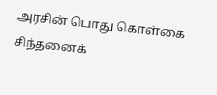அரசின் பொது கொள்கை சிந்தனைக்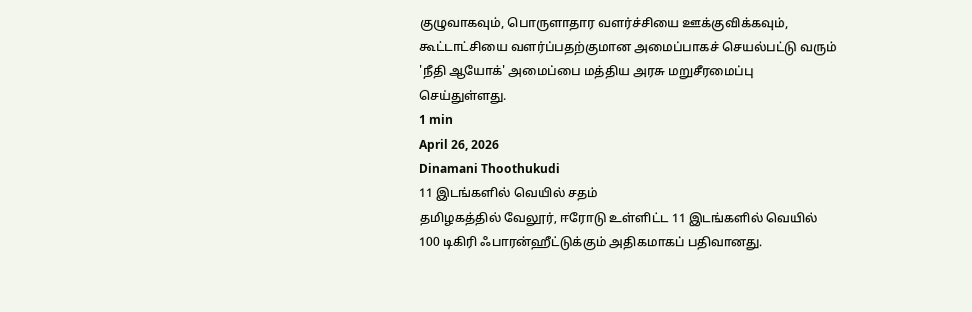குழுவாகவும், பொருளாதார வளர்ச்சியை ஊக்குவிக்கவும், கூட்டாட்சியை வளர்ப்பதற்குமான அமைப்பாகச் செயல்பட்டு வரும் 'நீதி ஆயோக்' அமைப்பை மத்திய அரசு மறுசீரமைப்பு செய்துள்ளது.
1 min
April 26, 2026
Dinamani Thoothukudi
11 இடங்களில் வெயில் சதம்
தமிழகத்தில் வேலூர், ஈரோடு உள்ளிட்ட 11 இடங்களில் வெயில் 100 டிகிரி ஃபாரன்ஹீட்டுக்கும் அதிகமாகப் பதிவானது.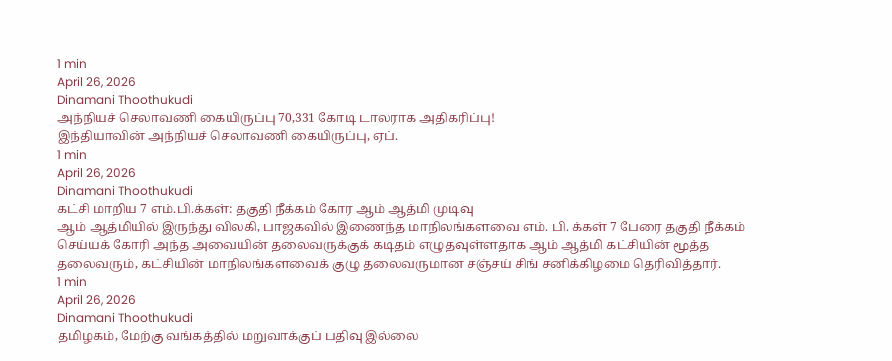1 min
April 26, 2026
Dinamani Thoothukudi
அந்நியச் செலாவணி கையிருப்பு 70,331 கோடி டாலராக அதிகரிப்பு!
இந்தியாவின் அந்நியச் செலாவணி கையிருப்பு, ஏப்.
1 min
April 26, 2026
Dinamani Thoothukudi
கட்சி மாறிய 7 எம்.பி.க்கள்: தகுதி நீக்கம் கோர ஆம் ஆத்மி முடிவு
ஆம் ஆத்மியில் இருந்து விலகி, பாஜகவில் இணைந்த மாநிலங்களவை எம். பி. க்கள் 7 பேரை தகுதி நீக்கம் செய்யக் கோரி அந்த அவையின் தலைவருக்குக் கடிதம் எழுதவுள்ளதாக ஆம் ஆத்மி கட்சியின் மூத்த தலைவரும், கட்சியின் மாநிலங்களவைக் குழு தலைவருமான சஞ்சய் சிங் சனிக்கிழமை தெரிவித்தார்.
1 min
April 26, 2026
Dinamani Thoothukudi
தமிழகம், மேற்கு வங்கத்தில் மறுவாக்குப் பதிவு இல்லை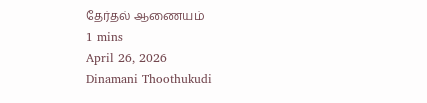தேர்தல் ஆணையம்
1 mins
April 26, 2026
Dinamani Thoothukudi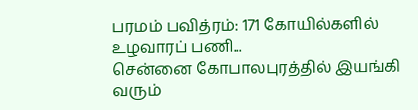பரமம் பவித்ரம்: 171 கோயில்களில் உழவாரப் பணி...
சென்னை கோபாலபுரத்தில் இயங்கி வரும்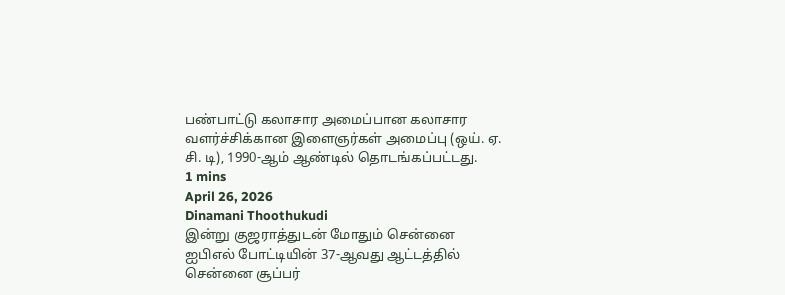பண்பாட்டு கலாசார அமைப்பான கலாசார வளர்ச்சிக்கான இளைஞர்கள் அமைப்பு (ஒய். ஏ. சி. டி), 1990-ஆம் ஆண்டில் தொடங்கப்பட்டது.
1 mins
April 26, 2026
Dinamani Thoothukudi
இன்று குஜராத்துடன் மோதும் சென்னை
ஐபிஎல் போட்டியின் 37-ஆவது ஆட்டத்தில் சென்னை சூப்பர்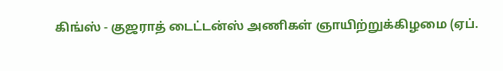கிங்ஸ் - குஜராத் டைட்டன்ஸ் அணிகள் ஞாயிற்றுக்கிழமை (ஏப்.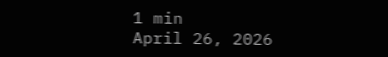1 min
April 26, 2026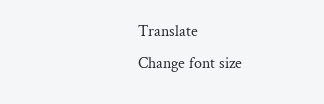Translate
Change font size